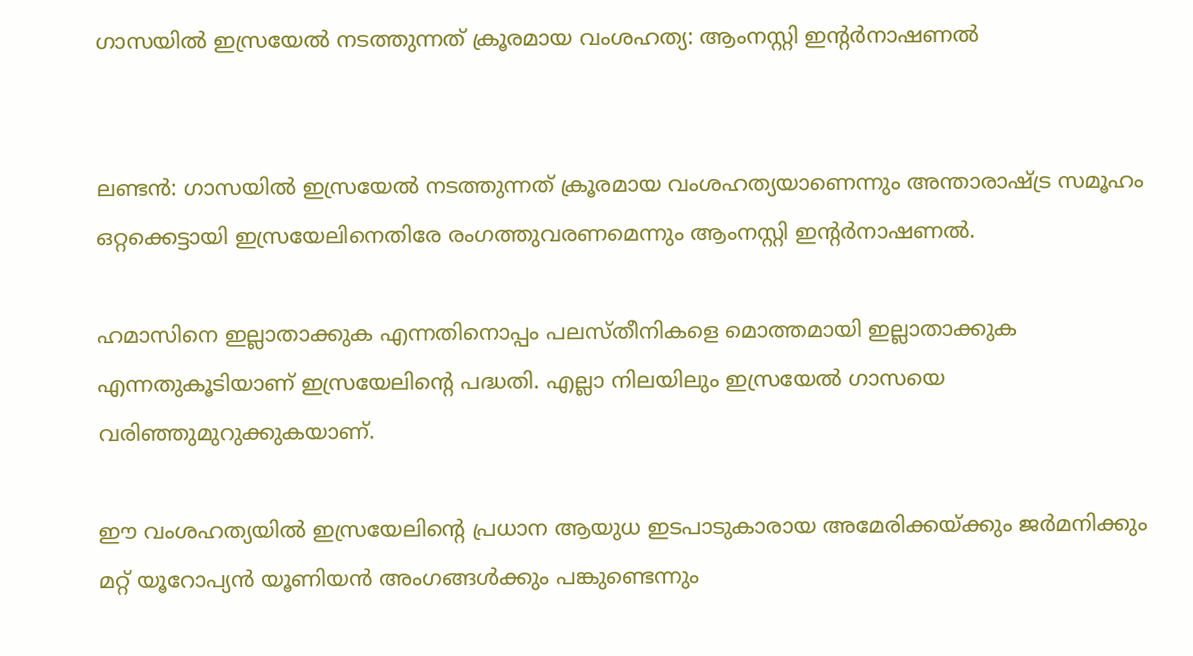ഗാസയിൽ ഇസ്രയേൽ നടത്തുന്നത് ക്രൂരമായ വംശഹത്യ: ആംനസ്റ്റി ഇന്‍റർനാഷണൽ


ലണ്ടൻ: ഗാസയിൽ ഇസ്രയേൽ നടത്തുന്നത് ക്രൂരമായ വംശഹത്യയാണെന്നും അന്താരാഷ്ട്ര സമൂഹം ഒറ്റക്കെട്ടായി ഇസ്രയേലിനെതിരേ രംഗത്തുവരണമെന്നും ആംനസ്റ്റി ഇന്‍റർനാഷണൽ.

ഹമാസിനെ ഇല്ലാതാക്കുക എന്നതിനൊപ്പം പലസ്തീനികളെ മൊത്തമായി ഇല്ലാതാക്കുക എന്നതുകൂടിയാണ് ഇസ്രയേലിന്‍റെ പദ്ധതി. എല്ലാ നിലയിലും ഇസ്രയേൽ ഗാസയെ വരിഞ്ഞുമുറുക്കുകയാണ്.

ഈ വംശഹത്യയിൽ ഇസ്രയേലിന്‍റെ പ്രധാന ആയുധ ഇടപാടുകാരായ അമേരിക്കയ്ക്കും ജർമനിക്കും മറ്റ് യൂറോപ്യൻ യൂണിയൻ അംഗങ്ങൾക്കും പങ്കുണ്ടെന്നും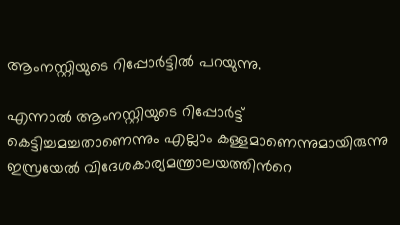ആംനസ്റ്റിയുടെ റിപ്പോർട്ടിൽ പറയുന്നു.

എന്നാൽ ആംനസ്റ്റിയുടെ റിപ്പോർട്ട് കെട്ടിച്ചമച്ചതാണെന്നും എല്ലാം കള്ളമാണെന്നുമായിരുന്നു ഇസ്രയേൽ വിദേശകാര്യമന്ത്രാലയത്തിന്‍റെ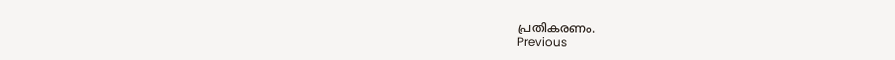പ്രതികരണം.
Previous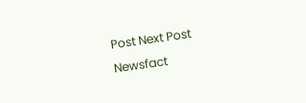Post Next Post
Newsfact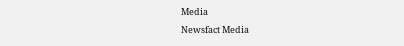Media
Newsfact Media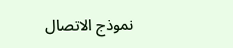نموذج الاتصال